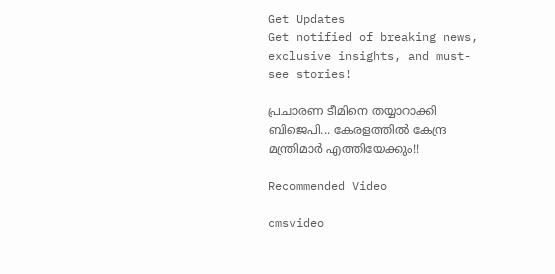Get Updates
Get notified of breaking news, exclusive insights, and must-see stories!

പ്രചാരണ ടീമിനെ തയ്യാറാക്കി ബിജെപി... കേരളത്തില്‍ കേന്ദ്ര മന്ത്രിമാര്‍ എത്തിയേക്കും!!

Recommended Video

cmsvideo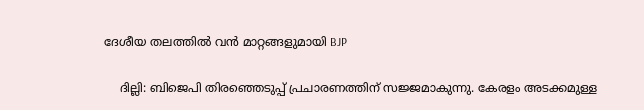ദേശീയ തലത്തില്‍ വന്‍ മാറ്റങ്ങളുമായി BJP

    ദില്ലി: ബിജെപി തിരഞ്ഞെടുപ്പ് പ്രചാരണത്തിന് സജ്ജമാകുന്നു. കേരളം അടക്കമുള്ള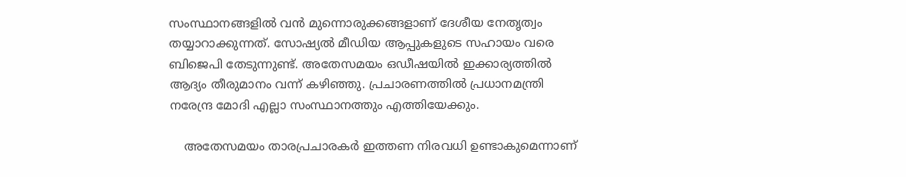സംസ്ഥാനങ്ങളില്‍ വന്‍ മുന്നൊരുക്കങ്ങളാണ് ദേശീയ നേതൃത്വം തയ്യാറാക്കുന്നത്. സോഷ്യല്‍ മീഡിയ ആപ്പുകളുടെ സഹായം വരെ ബിജെപി തേടുന്നുണ്ട്. അതേസമയം ഒഡീഷയില്‍ ഇക്കാര്യത്തില്‍ ആദ്യം തീരുമാനം വന്ന് കഴിഞ്ഞു. പ്രചാരണത്തില്‍ പ്രധാനമന്ത്രി നരേന്ദ്ര മോദി എല്ലാ സംസ്ഥാനത്തും എത്തിയേക്കും.

    അതേസമയം താരപ്രചാരകര്‍ ഇത്തണ നിരവധി ഉണ്ടാകുമെന്നാണ്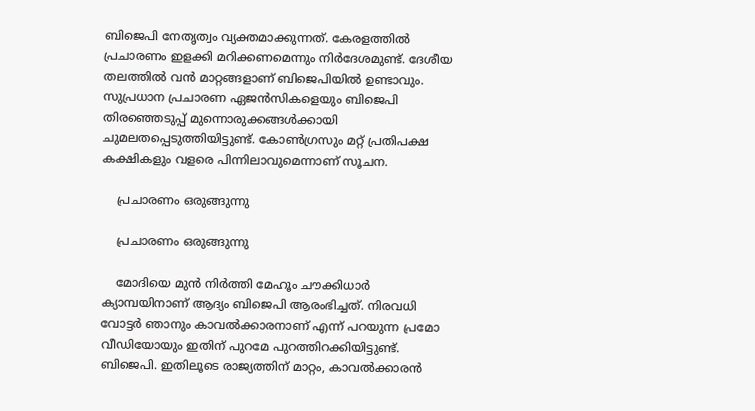ബിജെപി നേതൃത്വം വ്യക്തമാക്കുന്നത്. കേരളത്തില്‍ പ്രചാരണം ഇളക്കി മറിക്കണമെന്നും നിര്‍ദേശമുണ്ട്. ദേശീയ തലത്തില്‍ വന്‍ മാറ്റങ്ങളാണ് ബിജെപിയില്‍ ഉണ്ടാവും. സുപ്രധാന പ്രചാരണ ഏജന്‍സികളെയും ബിജെപി തിരഞ്ഞെടുപ്പ് മുന്നൊരുക്കങ്ങള്‍ക്കായി ചുമലതപ്പെടുത്തിയിട്ടുണ്ട്. കോണ്‍ഗ്രസും മറ്റ് പ്രതിപക്ഷ കക്ഷികളും വളരെ പിന്നിലാവുമെന്നാണ് സൂചന.

    പ്രചാരണം ഒരുങ്ങുന്നു

    പ്രചാരണം ഒരുങ്ങുന്നു

    മോദിയെ മുന്‍ നിര്‍ത്തി മേഹൂം ചൗക്കിധാര്‍ ക്യാമ്പയിനാണ് ആദ്യം ബിജെപി ആരംഭിച്ചത്. നിരവധി വോട്ടര്‍ ഞാനും കാവല്‍ക്കാരനാണ് എന്ന് പറയുന്ന പ്രമോ വീഡിയോയും ഇതിന് പുറമേ പുറത്തിറക്കിയിട്ടുണ്ട്. ബിജെപി. ഇതിലൂടെ രാജ്യത്തിന് മാറ്റം, കാവല്‍ക്കാരന്‍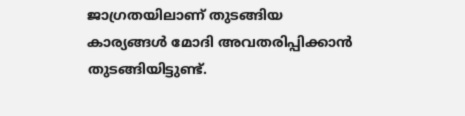ജാഗ്രതയിലാണ് തുടങ്ങിയ കാര്യങ്ങള്‍ മോദി അവതരിപ്പിക്കാന്‍ തുടങ്ങിയിട്ടുണ്ട്.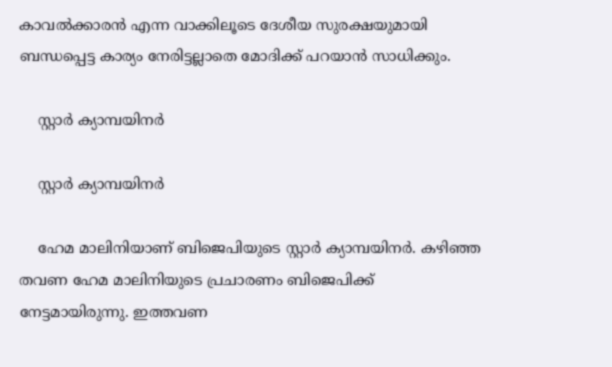കാവല്‍ക്കാരന്‍ എന്ന വാക്കിലൂടെ ദേശീയ സുരക്ഷയുമായി ബന്ധപ്പെട്ട കാര്യം നേരിട്ടല്ലാതെ മോദിക്ക് പറയാന്‍ സാധിക്കും.

    സ്റ്റാര്‍ ക്യാമ്പയിനര്‍

    സ്റ്റാര്‍ ക്യാമ്പയിനര്‍

    ഹേമ മാലിനിയാണ് ബിജെപിയുടെ സ്റ്റാര്‍ ക്യാമ്പയിനര്‍. കഴിഞ്ഞ തവണ ഹേമ മാലിനിയുടെ പ്രചാരണം ബിജെപിക്ക് നേട്ടമായിരുന്നു. ഇത്തവണ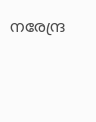നരേന്ദ്ര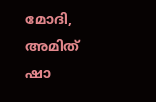മോദി, അമിത് ഷാ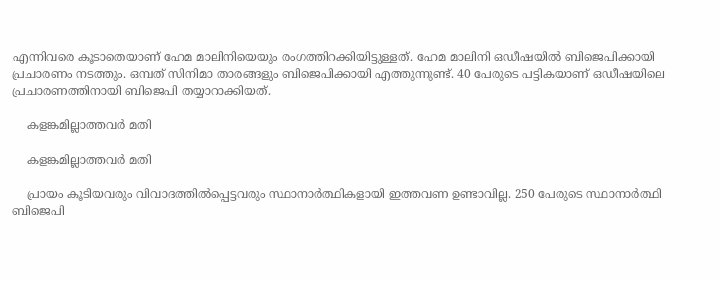എന്നിവരെ കൂടാതെയാണ് ഹേമ മാലിനിയെയും രംഗത്തിറക്കിയിട്ടുള്ളത്. ഹേമ മാലിനി ഒഡീഷയില്‍ ബിജെപിക്കായി പ്രചാരണം നടത്തും. ഒമ്പത് സിനിമാ താരങ്ങളും ബിജെപിക്കായി എത്തുന്നുണ്ട്. 40 പേരുടെ പട്ടികയാണ് ഒഡീഷയിലെ പ്രചാരണത്തിനായി ബിജെപി തയ്യാറാക്കിയത്.

    കളങ്കമില്ലാത്തവര്‍ മതി

    കളങ്കമില്ലാത്തവര്‍ മതി

    പ്രായം കൂടിയവരും വിവാദത്തില്‍പ്പെട്ടവരും സ്ഥാനാര്‍ത്ഥികളായി ഇത്തവണ ഉണ്ടാവില്ല. 250 പേരുടെ സ്ഥാനാര്‍ത്ഥി ബിജെപി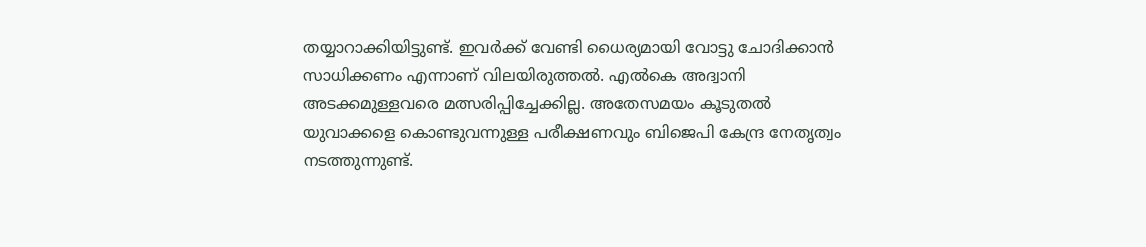തയ്യാറാക്കിയിട്ടുണ്ട്. ഇവര്‍ക്ക് വേണ്ടി ധൈര്യമായി വോട്ടു ചോദിക്കാന്‍ സാധിക്കണം എന്നാണ് വിലയിരുത്തല്‍. എല്‍കെ അദ്വാനി അടക്കമുള്ളവരെ മത്സരിപ്പിച്ചേക്കില്ല. അതേസമയം കൂടുതല്‍ യുവാക്കളെ കൊണ്ടുവന്നുള്ള പരീക്ഷണവും ബിജെപി കേന്ദ്ര നേതൃത്വം നടത്തുന്നുണ്ട്.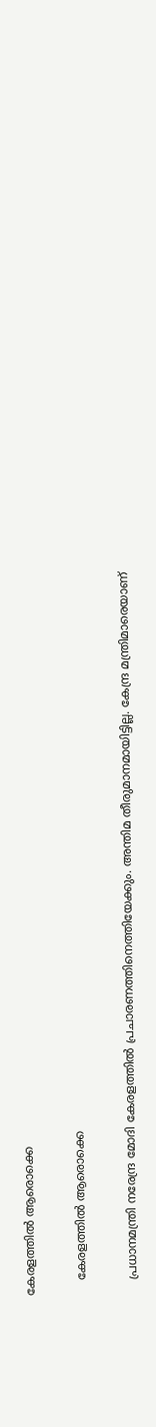കേരളത്തില്‍ ആരൊക്കെ

    കേരളത്തില്‍ ആരൊക്കെ

    പ്രധാനമന്ത്രി നരേന്ദ്ര മോദി കേരളത്തില്‍ പ്രചാരണത്തിനെത്തിയേക്കും. അന്തിമ തീരുമാനമായിട്ടില്ല. കേന്ദ്ര മന്ത്രിമാരെയാണ്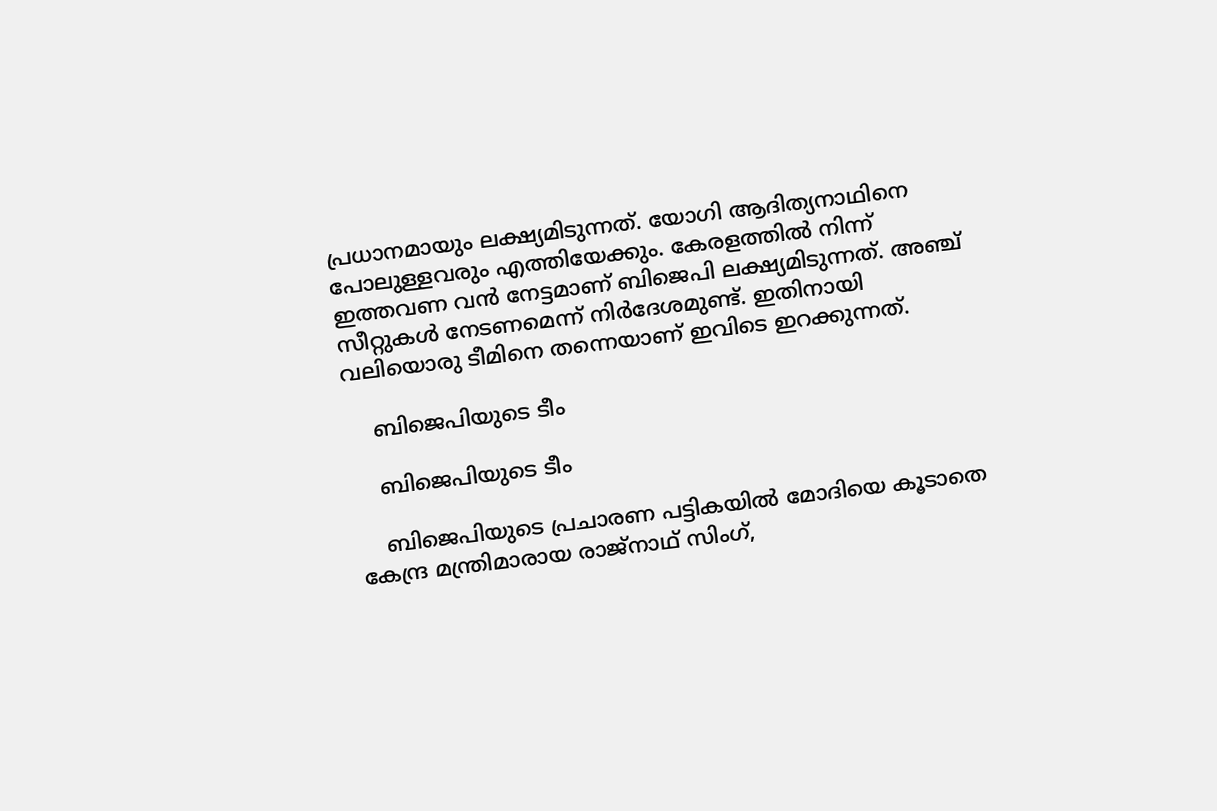പ്രധാനമായും ലക്ഷ്യമിടുന്നത്. യോഗി ആദിത്യനാഥിനെ പോലുള്ളവരും എത്തിയേക്കും. കേരളത്തില്‍ നിന്ന് ഇത്തവണ വന്‍ നേട്ടമാണ് ബിജെപി ലക്ഷ്യമിടുന്നത്. അഞ്ച് സീറ്റുകള്‍ നേടണമെന്ന് നിര്‍ദേശമുണ്ട്. ഇതിനായി വലിയൊരു ടീമിനെ തന്നെയാണ് ഇവിടെ ഇറക്കുന്നത്.

    ബിജെപിയുടെ ടീം

    ബിജെപിയുടെ ടീം

    ബിജെപിയുടെ പ്രചാരണ പട്ടികയില്‍ മോദിയെ കൂടാതെ കേന്ദ്ര മന്ത്രിമാരായ രാജ്‌നാഥ് സിംഗ്,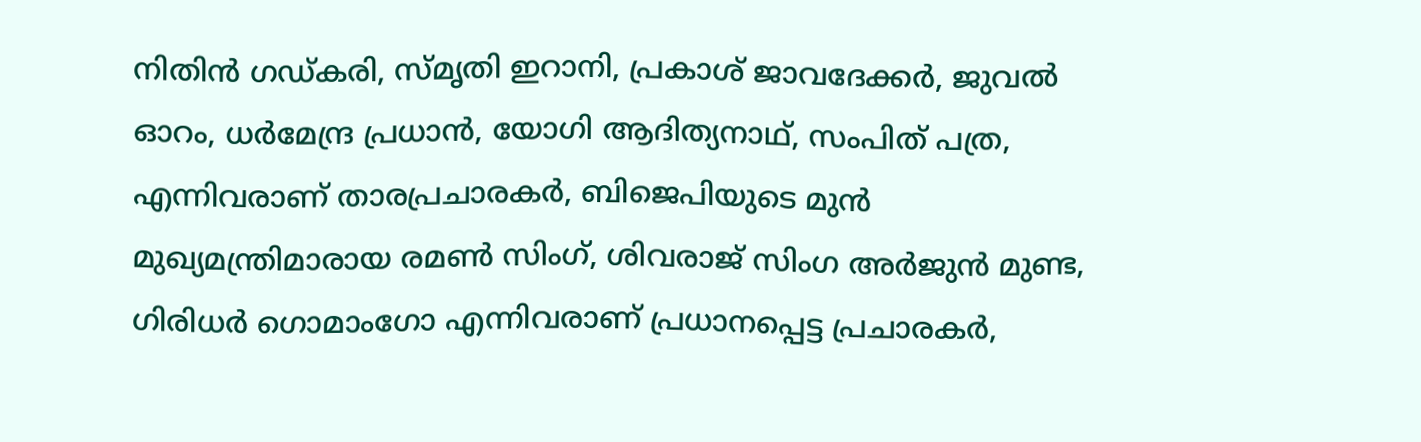നിതിന്‍ ഗഡ്കരി, സ്മൃതി ഇറാനി, പ്രകാശ് ജാവദേക്കര്‍, ജുവല്‍ ഓറം, ധര്‍മേന്ദ്ര പ്രധാന്‍, യോഗി ആദിത്യനാഥ്, സംപിത് പത്ര, എന്നിവരാണ് താരപ്രചാരകര്‍, ബിജെപിയുടെ മുന്‍ മുഖ്യമന്ത്രിമാരായ രമണ്‍ സിംഗ്, ശിവരാജ് സിംഗ അര്‍ജുന്‍ മുണ്ട, ഗിരിധര്‍ ഗൊമാംഗോ എന്നിവരാണ് പ്രധാനപ്പെട്ട പ്രചാരകര്‍,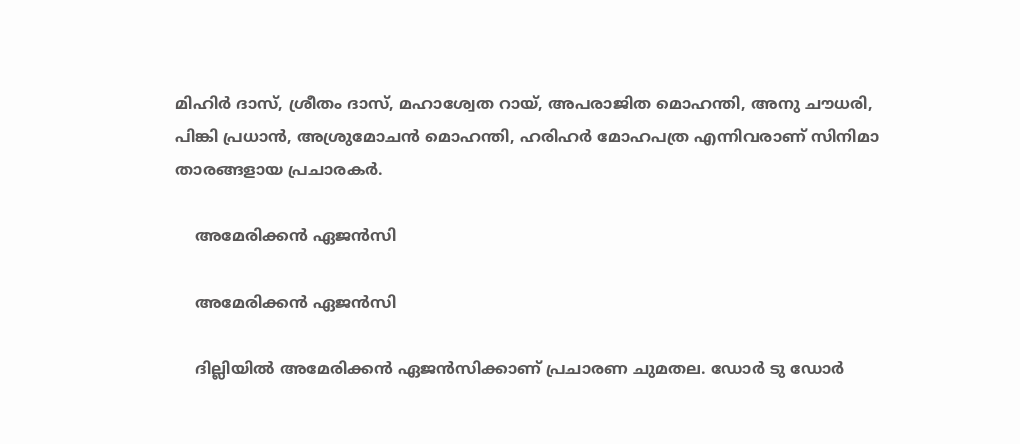മിഹിര്‍ ദാസ്, ശ്രീതം ദാസ്, മഹാശ്വേത റായ്, അപരാജിത മൊഹന്തി, അനു ചൗധരി, പിങ്കി പ്രധാന്‍, അശ്രുമോചന്‍ മൊഹന്തി, ഹരിഹര്‍ മോഹപത്ര എന്നിവരാണ് സിനിമാ താരങ്ങളായ പ്രചാരകര്‍.

    അമേരിക്കന്‍ ഏജന്‍സി

    അമേരിക്കന്‍ ഏജന്‍സി

    ദില്ലിയില്‍ അമേരിക്കന്‍ ഏജന്‍സിക്കാണ് പ്രചാരണ ചുമതല. ഡോര്‍ ടു ഡോര്‍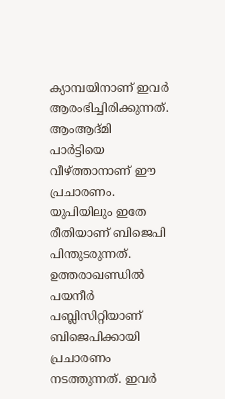ക്യാമ്പയിനാണ് ഇവര്‍ ആരംഭിച്ചിരിക്കുന്നത്. ആംആദ്മി പാര്‍ട്ടിയെ വീഴ്ത്താനാണ് ഈ പ്രചാരണം. യുപിയിലും ഇതേ രീതിയാണ് ബിജെപി പിന്തുടരുന്നത്. ഉത്തരാഖണ്ഡില്‍ പയനീര്‍ പബ്ലിസിറ്റിയാണ് ബിജെപിക്കായി പ്രചാരണം നടത്തുന്നത്. ഇവര്‍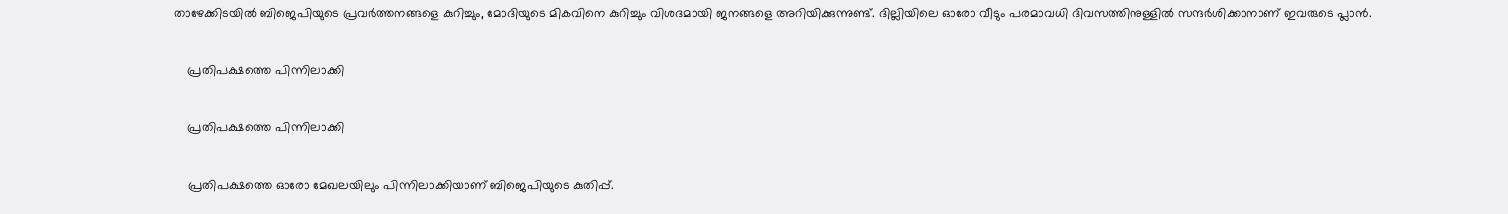താഴേക്കിടയില്‍ ബിജെപിയുടെ പ്രവര്‍ത്തനങ്ങളെ കുറിച്ചും, മോദിയുടെ മികവിനെ കുറിച്ചും വിശദമായി ജനങ്ങളെ അറിയിക്കുന്നുണ്ട്. ദില്ലിയിലെ ഓരോ വീടും പരമാവധി ദിവസത്തിനുള്ളില്‍ സന്ദര്‍ശിക്കാനാണ് ഇവരുടെ പ്ലാന്‍.

    പ്രതിപക്ഷത്തെ പിന്നിലാക്കി

    പ്രതിപക്ഷത്തെ പിന്നിലാക്കി

    പ്രതിപക്ഷത്തെ ഓരോ മേഖലയിലും പിന്നിലാക്കിയാണ് ബിജെപിയുടെ കുതിപ്പ്.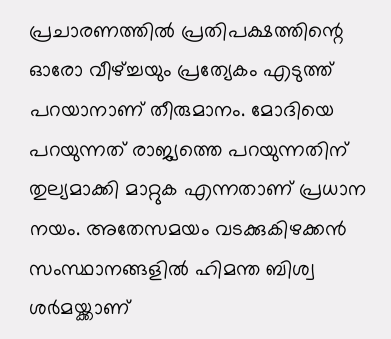പ്രചാരണത്തില്‍ പ്രതിപക്ഷത്തിന്റെ ഓരോ വീഴ്ച്ചയും പ്രത്യേകം എടുത്ത് പറയാനാണ് തീരുമാനം. മോദിയെ പറയുന്നത് രാജ്യത്തെ പറയുന്നതിന് തുല്യമാക്കി മാറ്റുക എന്നതാണ് പ്രധാന നയം. അതേസമയം വടക്കുകിഴക്കന്‍ സംസ്ഥാനങ്ങളില്‍ ഹിമന്ത ബിശ്വ ശര്‍മയ്ക്കാണ്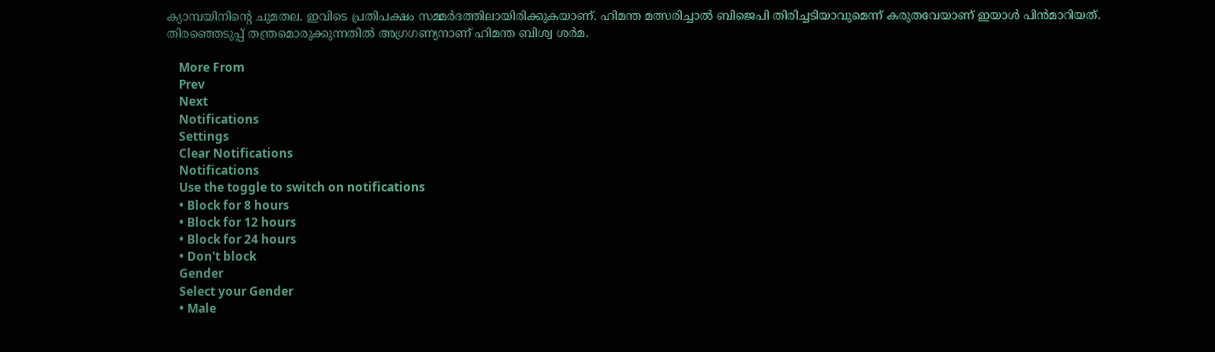ക്യാമ്പയിനിന്റെ ചുമതല. ഇവിടെ പ്രതിപക്ഷം സമ്മര്‍ദത്തിലായിരിക്കുകയാണ്. ഹിമന്ത മത്സരിച്ചാല്‍ ബിജെപി തിരിച്ചടിയാവുമെന്ന് കരുതവേയാണ് ഇയാള്‍ പിന്‍മാറിയത്. തിരഞ്ഞെടുപ്പ് തന്ത്രമൊരുക്കുന്നതില്‍ അഗ്രഗണ്യനാണ് ഹിമന്ത ബിശ്വ ശര്‍മ.

    More From
    Prev
    Next
    Notifications
    Settings
    Clear Notifications
    Notifications
    Use the toggle to switch on notifications
    • Block for 8 hours
    • Block for 12 hours
    • Block for 24 hours
    • Don't block
    Gender
    Select your Gender
    • Male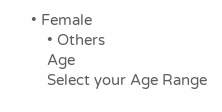• Female
    • Others
    Age
    Select your Age Range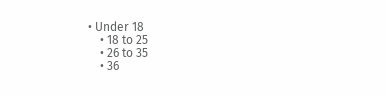• Under 18
    • 18 to 25
    • 26 to 35
    • 36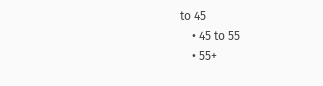to 45
    • 45 to 55
    • 55+